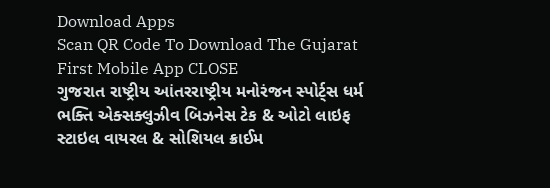Download Apps
Scan QR Code To Download The Gujarat First Mobile App CLOSE
ગુજરાત રાષ્ટ્રીય આંતરરાષ્ટ્રીય મનોરંજન સ્પોર્ટ્સ ધર્મ ભક્તિ એક્સક્લુઝીવ બિઝનેસ ટેક & ઓટો લાઇફ સ્ટાઇલ વાયરલ & સોશિયલ ક્રાઈમ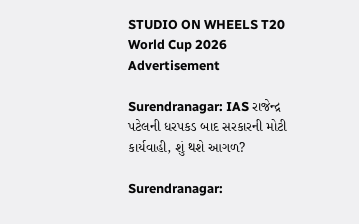STUDIO ON WHEELS T20 World Cup 2026
Advertisement

Surendranagar: IAS રાજેન્દ્ર પટેલની ધરપકડ બાદ સરકારની મોટી કાર્યવાહી, શું થશે આગળ?

Surendranagar: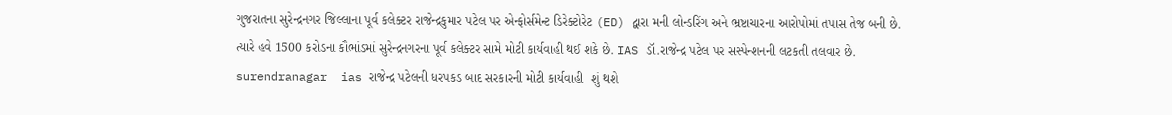ગુજરાતના સુરેન્દ્રનગર જિલ્લાના પૂર્વ કલેક્ટર રાજેન્દ્રકુમાર પટેલ પર એન્ફોર્સમેન્ટ ડિરેક્ટોરેટ (ED) દ્વારા મની લોન્ડરિંગ અને ભ્રષ્ટાચારના આરોપોમાં તપાસ તેજ બની છે. ત્યારે હવે 1500 કરોડના કૌભાંડમાં સુરેન્દ્રનગરના પૂર્વ કલેક્ટર સામે મોટી કાર્યવાહી થઈ શકે છે. IAS ડૉ.રાજેન્દ્ર પટેલ પર સસ્પેન્શનની લટકતી તલવાર છે.
surendranagar  ias રાજેન્દ્ર પટેલની ધરપકડ બાદ સરકારની મોટી કાર્યવાહી  શું થશે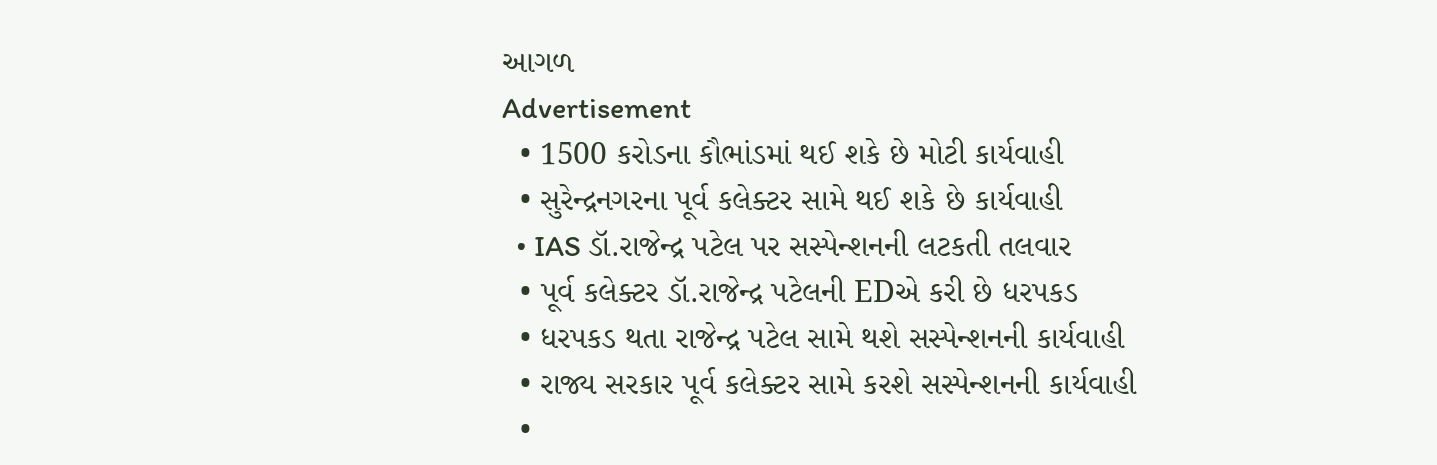આગળ
Advertisement
  • 1500 કરોડના કૌભાંડમાં થઈ શકે છે મોટી કાર્યવાહી
  • સુરેન્દ્રનગરના પૂર્વ કલેક્ટર સામે થઈ શકે છે કાર્યવાહી
  • IAS ડૉ.રાજેન્દ્ર પટેલ પર સસ્પેન્શનની લટકતી તલવાર
  • પૂર્વ કલેક્ટર ડૉ.રાજેન્દ્ર પટેલની EDએ કરી છે ધરપકડ
  • ધરપકડ થતા રાજેન્દ્ર પટેલ સામે થશે સસ્પેન્શનની કાર્યવાહી
  • રાજ્ય સરકાર પૂર્વ કલેક્ટર સામે કરશે સસ્પેન્શનની કાર્યવાહી
  •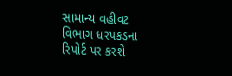સામાન્ય વહીવટ વિભાગ ધરપકડના રિપોર્ટ પર કરશે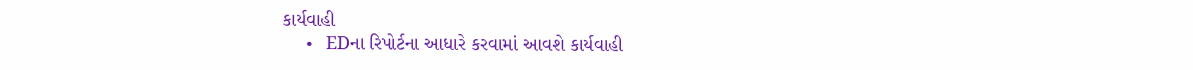કાર્યવાહી
  • EDના રિપોર્ટના આધારે કરવામાં આવશે કાર્યવાહી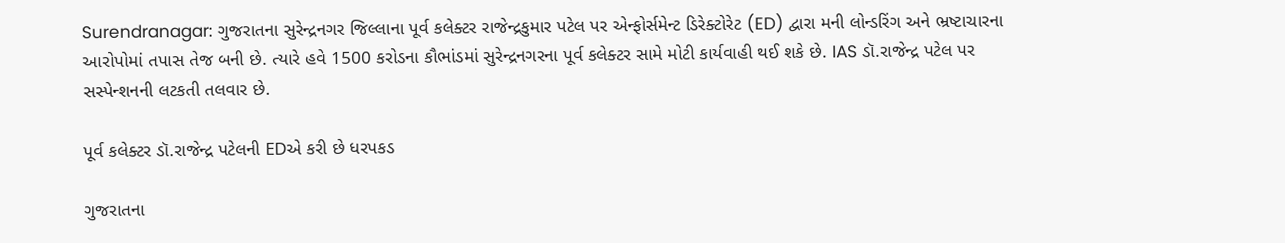Surendranagar: ગુજરાતના સુરેન્દ્રનગર જિલ્લાના પૂર્વ કલેક્ટર રાજેન્દ્રકુમાર પટેલ પર એન્ફોર્સમેન્ટ ડિરેક્ટોરેટ (ED) દ્વારા મની લોન્ડરિંગ અને ભ્રષ્ટાચારના આરોપોમાં તપાસ તેજ બની છે. ત્યારે હવે 1500 કરોડના કૌભાંડમાં સુરેન્દ્રનગરના પૂર્વ કલેક્ટર સામે મોટી કાર્યવાહી થઈ શકે છે. IAS ડૉ.રાજેન્દ્ર પટેલ પર સસ્પેન્શનની લટકતી તલવાર છે.

પૂર્વ કલેક્ટર ડૉ.રાજેન્દ્ર પટેલની EDએ કરી છે ધરપકડ

ગુજરાતના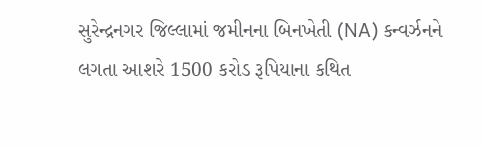સુરેન્દ્રનગર જિલ્લામાં જમીનના બિનખેતી (NA) કન્વર્ઝનને લગતા આશરે 1500 કરોડ રૂપિયાના કથિત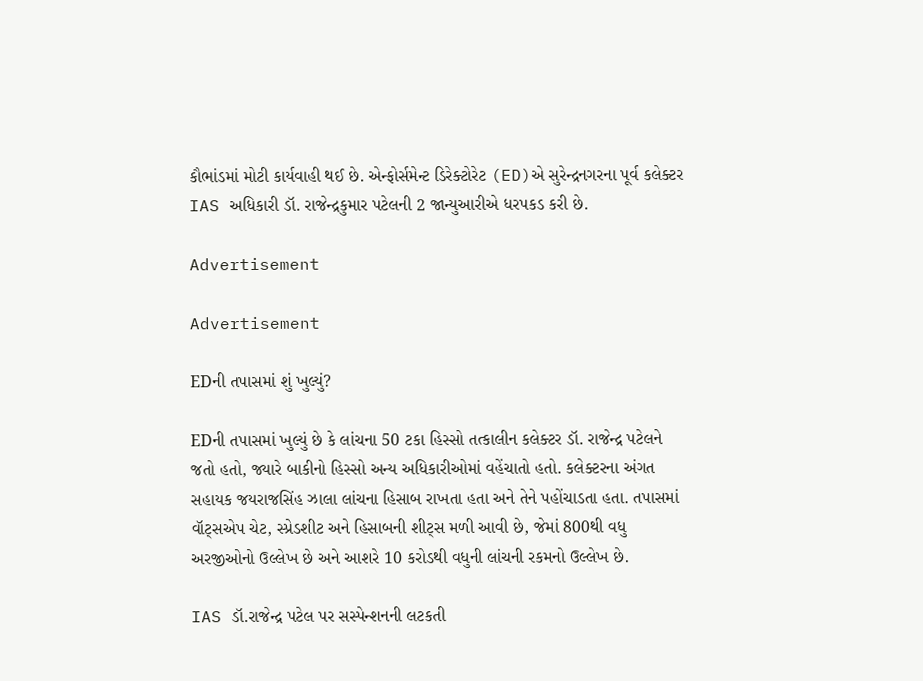કૌભાંડમાં મોટી કાર્યવાહી થઈ છે. એન્ફોર્સમેન્ટ ડિરેક્ટોરેટ (ED)એ સુરેન્દ્રનગરના પૂર્વ કલેક્ટર IAS અધિકારી ડૉ. રાજેન્દ્રકુમાર પટેલની 2 જાન્યુઆરીએ ધરપકડ કરી છે.

Advertisement

Advertisement

EDની તપાસમાં શું ખુલ્યું?

EDની તપાસમાં ખુલ્યું છે કે લાંચના 50 ટકા હિસ્સો તત્કાલીન કલેક્ટર ડૉ. રાજેન્દ્ર પટેલને જતો હતો, જ્યારે બાકીનો હિસ્સો અન્ય અધિકારીઓમાં વહેંચાતો હતો. કલેક્ટરના અંગત સહાયક જયરાજસિંહ ઝાલા લાંચના હિસાબ રાખતા હતા અને તેને પહોંચાડતા હતા. તપાસમાં વૉટ્સએપ ચેટ, સ્પ્રેડશીટ અને હિસાબની શીટ્સ મળી આવી છે, જેમાં 800થી વધુ અરજીઓનો ઉલ્લેખ છે અને આશરે 10 કરોડથી વધુની લાંચની રકમનો ઉલ્લેખ છે.

IAS ડૉ.રાજેન્દ્ર પટેલ પર સસ્પેન્શનની લટકતી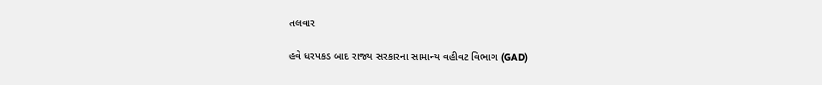તલવાર

હવે ધરપકડ બાદ રાજ્ય સરકારના સામાન્ય વહીવટ વિભાગ (GAD)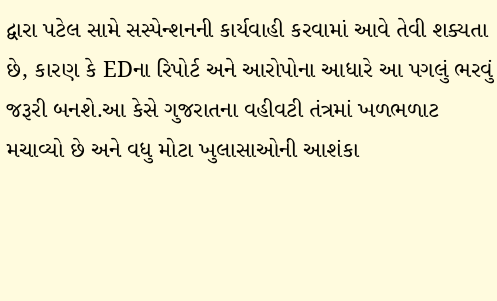દ્વારા પટેલ સામે સસ્પેન્શનની કાર્યવાહી કરવામાં આવે તેવી શક્યતા છે, કારણ કે EDના રિપોર્ટ અને આરોપોના આધારે આ પગલું ભરવું જરૂરી બનશે.આ કેસે ગુજરાતના વહીવટી તંત્રમાં ખળભળાટ મચાવ્યો છે અને વધુ મોટા ખુલાસાઓની આશંકા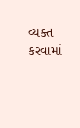વ્યક્ત કરવામાં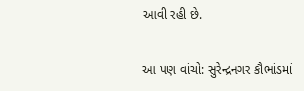આવી રહી છે.

આ પણ વાંચો: સુરેન્દ્રનગર કૌભાંડમાં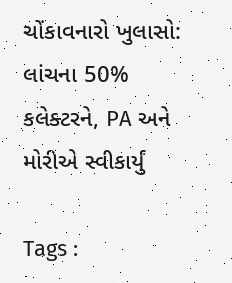ચોંકાવનારો ખુલાસો: લાંચના 50% કલેક્ટરને, PA અને મોરીએ સ્વીકાર્યું

Tags :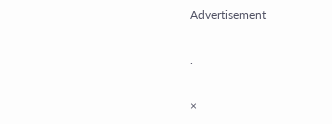Advertisement

.

×